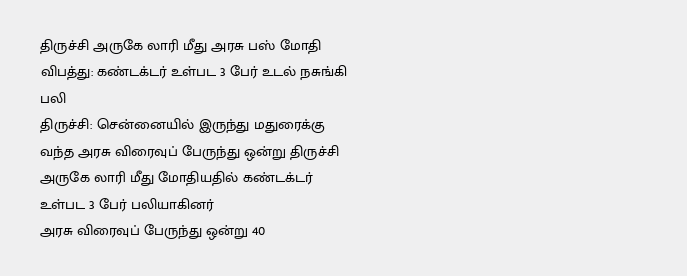திருச்சி அருகே லாரி மீது அரசு பஸ் மோதி விபத்து: கண்டக்டர் உள்பட 3 பேர் உடல் நசுங்கி பலி
திருச்சி: சென்னையில் இருந்து மதுரைக்கு வந்த அரசு விரைவுப் பேருந்து ஒன்று திருச்சி அருகே லாரி மீது மோதியதில் கண்டக்டர் உள்பட 3 பேர் பலியாகினர்
அரசு விரைவுப் பேருந்து ஒன்று 40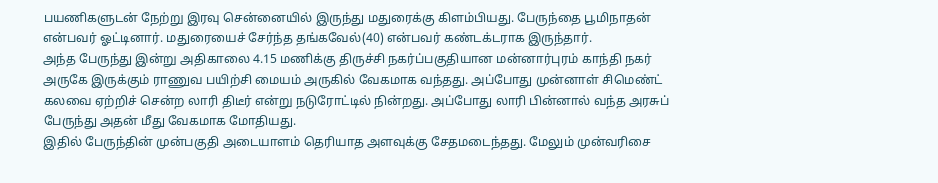பயணிகளுடன் நேற்று இரவு சென்னையில் இருந்து மதுரைக்கு கிளம்பியது. பேருந்தை பூமிநாதன் என்பவர் ஓட்டினார். மதுரையைச் சேர்ந்த தங்கவேல்(40) என்பவர் கண்டக்டராக இருந்தார்.
அந்த பேருந்து இன்று அதிகாலை 4.15 மணிக்கு திருச்சி நகர்ப்பகுதியான மன்னார்புரம் காந்தி நகர் அருகே இருக்கும் ராணுவ பயிற்சி மையம் அருகில் வேகமாக வந்தது. அப்போது முன்னாள் சிமெண்ட் கலவை ஏற்றிச் சென்ற லாரி திடீர் என்று நடுரோட்டில் நின்றது. அப்போது லாரி பின்னால் வந்த அரசுப் பேருந்து அதன் மீது வேகமாக மோதியது.
இதில் பேருந்தின் முன்பகுதி அடையாளம் தெரியாத அளவுக்கு சேதமடைந்தது. மேலும் முன்வரிசை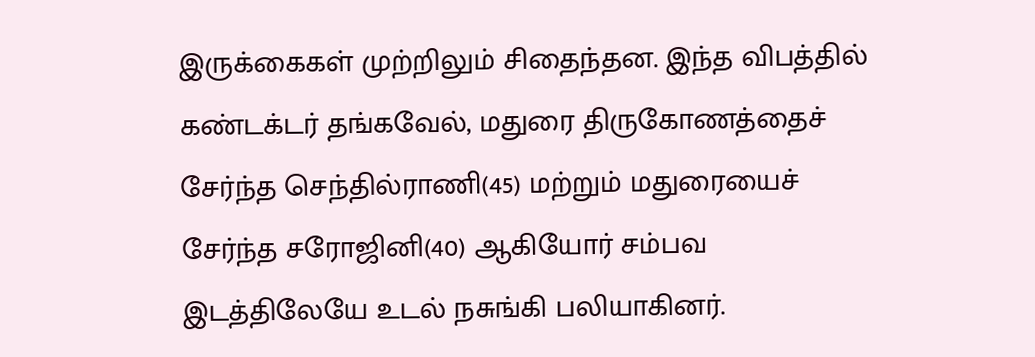இருக்கைகள் முற்றிலும் சிதைந்தன. இந்த விபத்தில் கண்டக்டர் தங்கவேல், மதுரை திருகோணத்தைச் சேர்ந்த செந்தில்ராணி(45) மற்றும் மதுரையைச் சேர்ந்த சரோஜினி(40) ஆகியோர் சம்பவ இடத்திலேயே உடல் நசுங்கி பலியாகினர்.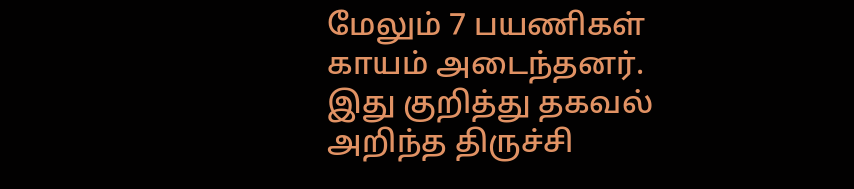மேலும் 7 பயணிகள் காயம் அடைந்தனர்.
இது குறித்து தகவல் அறிந்த திருச்சி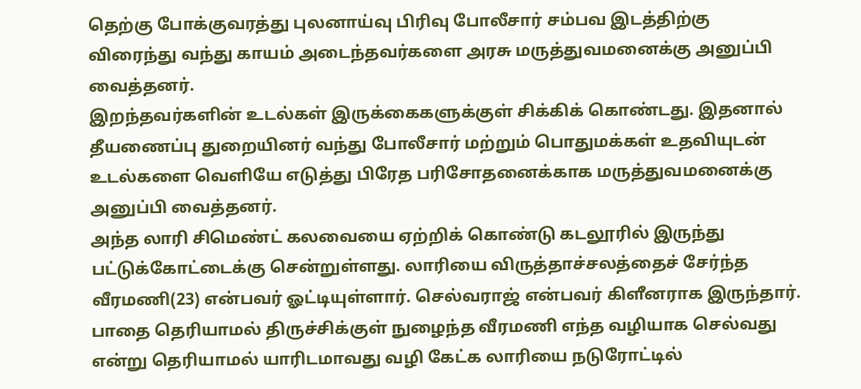தெற்கு போக்குவரத்து புலனாய்வு பிரிவு போலீசார் சம்பவ இடத்திற்கு விரைந்து வந்து காயம் அடைந்தவர்களை அரசு மருத்துவமனைக்கு அனுப்பி வைத்தனர்.
இறந்தவர்களின் உடல்கள் இருக்கைகளுக்குள் சிக்கிக் கொண்டது. இதனால் தீயணைப்பு துறையினர் வந்து போலீசார் மற்றும் பொதுமக்கள் உதவியுடன் உடல்களை வெளியே எடுத்து பிரேத பரிசோதனைக்காக மருத்துவமனைக்கு அனுப்பி வைத்தனர்.
அந்த லாரி சிமெண்ட் கலவையை ஏற்றிக் கொண்டு கடலூரில் இருந்து பட்டுக்கோட்டைக்கு சென்றுள்ளது. லாரியை விருத்தாச்சலத்தைச் சேர்ந்த வீரமணி(23) என்பவர் ஓட்டியுள்ளார். செல்வராஜ் என்பவர் கிளீனராக இருந்தார். பாதை தெரியாமல் திருச்சிக்குள் நுழைந்த வீரமணி எந்த வழியாக செல்வது என்று தெரியாமல் யாரிடமாவது வழி கேட்க லாரியை நடுரோட்டில்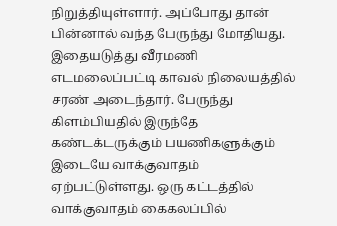நிறுத்தியுள்ளார். அப்போது தான் பின்னால் வந்த பேருந்து மோதியது.
இதையடுத்து வீரமணி எடமலைப்பட்டி காவல் நிலையத்தில் சரண் அடைந்தார். பேருந்து கிளம்பியதில் இருந்தே கண்டக்டருக்கும் பயணிகளுக்கும் இடையே வாக்குவாதம் ஏற்பட்டுள்ளது. ஒரு கட்டத்தில் வாக்குவாதம் கைகலப்பில்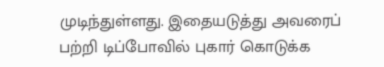முடிந்துள்ளது. இதையடுத்து அவரைப் பற்றி டிப்போவில் புகார் கொடுக்க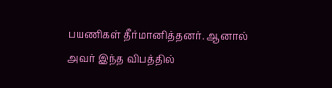பயணிகள் தீர்மானித்தனர். ஆனால் அவர் இந்த விபத்தில்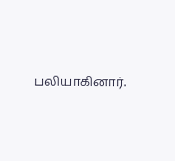பலியாகினார்.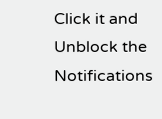Click it and Unblock the Notifications